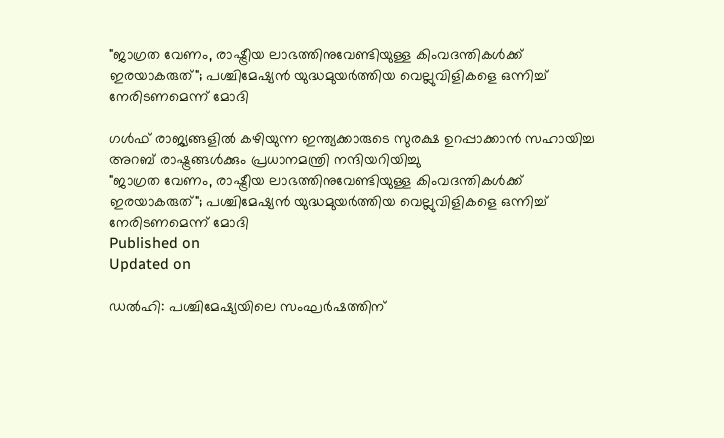"ജാഗ്രത വേണം, രാഷ്ട്രീയ ലാഭത്തിനുവേണ്ടിയുള്ള കിംവദന്തികൾക്ക് ഇരയാകരുത്"; പശ്ചിമേഷ്യൻ യുദ്ധമുയർത്തിയ വെല്ലുവിളികളെ ഒന്നിച്ച് നേരിടണമെന്ന് മോദി

ഗൾഫ് രാജ്യങ്ങളിൽ കഴിയുന്ന ഇന്ത്യക്കാരുടെ സുരക്ഷ ഉറപ്പാക്കാൻ സഹായിച്ച അറബ് രാഷ്ട്രങ്ങൾക്കും പ്രധാനമന്ത്രി നന്ദിയറിയിച്ചു
"ജാഗ്രത വേണം, രാഷ്ട്രീയ ലാഭത്തിനുവേണ്ടിയുള്ള കിംവദന്തികൾക്ക് ഇരയാകരുത്"; പശ്ചിമേഷ്യൻ യുദ്ധമുയർത്തിയ വെല്ലുവിളികളെ ഒന്നിച്ച് നേരിടണമെന്ന് മോദി
Published on
Updated on

ഡൽഹി: പശ്ചിമേഷ്യയിലെ സംഘർഷത്തിന്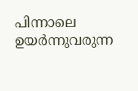പിന്നാലെ ഉയർന്നുവരുന്ന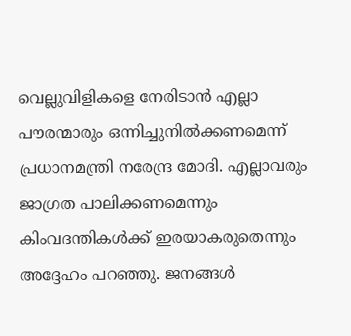വെല്ലുവിളികളെ നേരിടാൻ എല്ലാ പൗരന്മാരും ഒന്നിച്ചുനിൽക്കണമെന്ന് പ്രധാനമന്ത്രി നരേന്ദ്ര മോദി. എല്ലാവരും ജാഗ്രത പാലിക്കണമെന്നും കിംവദന്തികൾക്ക് ഇരയാകരുതെന്നും അദ്ദേഹം പറഞ്ഞു. ജനങ്ങൾ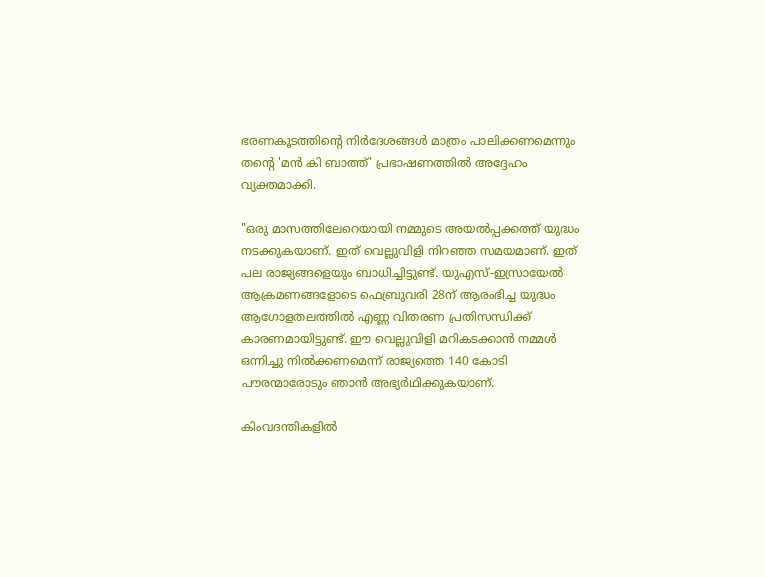ഭരണകൂടത്തിന്റെ നിർദേശങ്ങൾ മാത്രം പാലിക്കണമെന്നും തന്റെ 'മൻ കി ബാത്ത്' പ്രഭാഷണത്തിൽ അദ്ദേഹം വ്യക്തമാക്കി.

"ഒരു മാസത്തിലേറെയായി നമ്മുടെ അയൽപ്പക്കത്ത് യുദ്ധം നടക്കുകയാണ്. ഇത് വെല്ലുവിളി നിറഞ്ഞ സമയമാണ്. ഇത് പല രാജ്യങ്ങളെയും ബാധിച്ചിട്ടുണ്ട്. യുഎസ്-ഇസ്രായേൽ ആക്രമണങ്ങളോടെ ഫെബ്രുവരി 28ന് ആരംഭിച്ച യുദ്ധം ആഗോളതലത്തിൽ എണ്ണ വിതരണ പ്രതിസന്ധിക്ക് കാരണമായിട്ടുണ്ട്. ഈ വെല്ലുവിളി മറികടക്കാൻ നമ്മൾ ഒന്നിച്ചു നിൽക്കണമെന്ന് രാജ്യത്തെ 140 കോടി പൗരന്മാരോടും ഞാൻ അഭ്യർഥിക്കുകയാണ്.

കിംവദന്തികളിൽ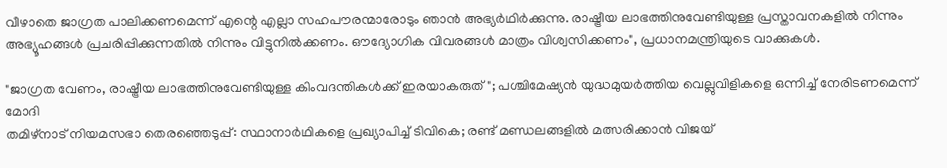വീഴാതെ ജാഗ്രത പാലിക്കണമെന്ന് എന്റെ എല്ലാ സഹപൗരന്മാരോടും ഞാൻ അഭ്യർഥിർക്കുന്നു. രാഷ്ട്രീയ ലാഭത്തിനുവേണ്ടിയുള്ള പ്രസ്താവനകളിൽ നിന്നും അഭ്യൂഹങ്ങൾ പ്രചരിപ്പിക്കുന്നതിൽ നിന്നും വിട്ടുനിൽക്കണം. ഔദ്യോഗിക വിവരങ്ങൾ മാത്രം വിശ്വസിക്കണം", പ്രധാനമന്ത്രിയുടെ വാക്കുകൾ.

"ജാഗ്രത വേണം, രാഷ്ട്രീയ ലാഭത്തിനുവേണ്ടിയുള്ള കിംവദന്തികൾക്ക് ഇരയാകരുത്"; പശ്ചിമേഷ്യൻ യുദ്ധമുയർത്തിയ വെല്ലുവിളികളെ ഒന്നിച്ച് നേരിടണമെന്ന് മോദി
തമിഴ്‌നാട് നിയമസഭാ തെരഞ്ഞെടുപ്പ്: സ്ഥാനാർഥികളെ പ്രഖ്യാപിച്ച് ടിവികെ; രണ്ട് മണ്ഡലങ്ങളിൽ മത്സരിക്കാൻ വിജയ്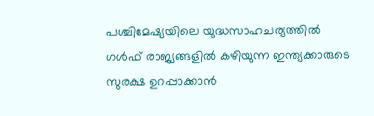പശ്ചിമേഷ്യയിലെ യുദ്ധസാഹചര്യത്തിൽ ഗൾഫ് രാജ്യങ്ങളിൽ കഴിയുന്ന ഇന്ത്യക്കാരുടെ സുരക്ഷ ഉറപ്പാക്കാൻ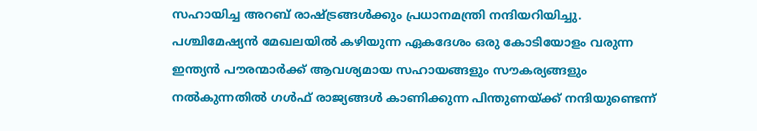സഹായിച്ച അറബ് രാഷ്ട്രങ്ങൾക്കും പ്രധാനമന്ത്രി നന്ദിയറിയിച്ചു. പശ്ചിമേഷ്യൻ മേഖലയിൽ കഴിയുന്ന ഏകദേശം ഒരു കോടിയോളം വരുന്ന ഇന്ത്യൻ പൗരന്മാർക്ക് ആവശ്യമായ സഹായങ്ങളും സൗകര്യങ്ങളും നൽകുന്നതിൽ ഗൾഫ് രാജ്യങ്ങൾ കാണിക്കുന്ന പിന്തുണയ്ക്ക് നന്ദിയുണ്ടെന്ന്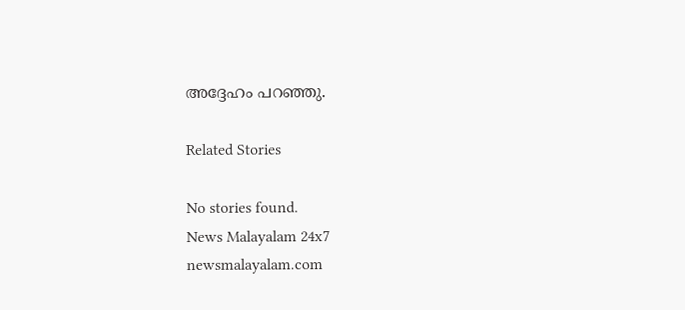അദ്ദേഹം പറഞ്ഞു.

Related Stories

No stories found.
News Malayalam 24x7
newsmalayalam.com